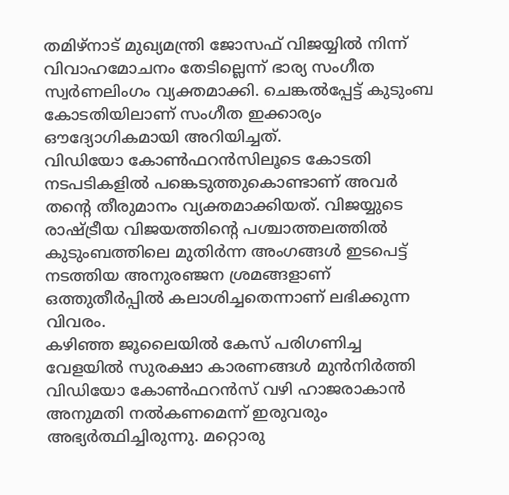തമിഴ്നാട് മുഖ്യമന്ത്രി ജോസഫ് വിജയ്യിൽ നിന്ന് വിവാഹമോചനം തേടില്ലെന്ന് ഭാര്യ സംഗീത സ്വർണലിംഗം വ്യക്തമാക്കി. ചെങ്കൽപ്പേട്ട് കുടുംബ കോടതിയിലാണ് സംഗീത ഇക്കാര്യം ഔദ്യോഗികമായി അറിയിച്ചത്.
വിഡിയോ കോൺഫറൻസിലൂടെ കോടതി നടപടികളിൽ പങ്കെടുത്തുകൊണ്ടാണ് അവർ തന്റെ തീരുമാനം വ്യക്തമാക്കിയത്. വിജയ്യുടെ രാഷ്ട്രീയ വിജയത്തിന്റെ പശ്ചാത്തലത്തിൽ കുടുംബത്തിലെ മുതിർന്ന അംഗങ്ങൾ ഇടപെട്ട് നടത്തിയ അനുരഞ്ജന ശ്രമങ്ങളാണ് ഒത്തുതീർപ്പിൽ കലാശിച്ചതെന്നാണ് ലഭിക്കുന്ന വിവരം.
കഴിഞ്ഞ ജൂലൈയിൽ കേസ് പരിഗണിച്ച വേളയിൽ സുരക്ഷാ കാരണങ്ങൾ മുൻനിർത്തി വിഡിയോ കോൺഫറൻസ് വഴി ഹാജരാകാൻ അനുമതി നൽകണമെന്ന് ഇരുവരും അഭ്യർത്ഥിച്ചിരുന്നു. മറ്റൊരു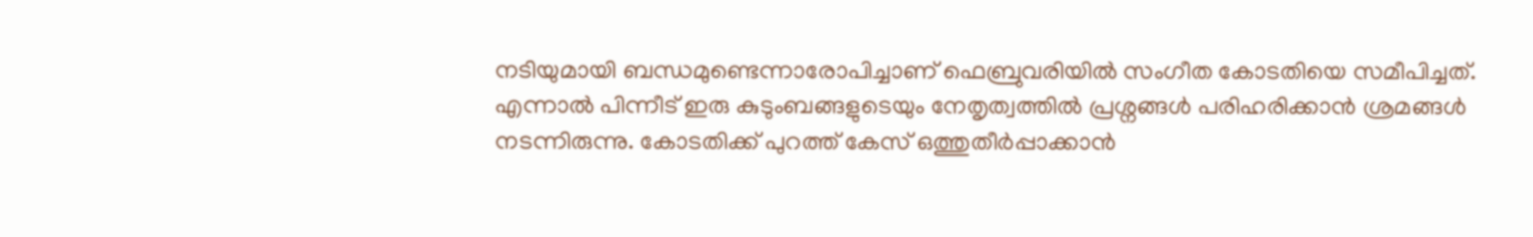നടിയുമായി ബന്ധമുണ്ടെന്നാരോപിച്ചാണ് ഫെബ്രുവരിയിൽ സംഗീത കോടതിയെ സമീപിച്ചത്.
എന്നാൽ പിന്നീട് ഇരു കുടുംബങ്ങളുടെയും നേതൃത്വത്തിൽ പ്രശ്നങ്ങൾ പരിഹരിക്കാൻ ശ്രമങ്ങൾ നടന്നിരുന്നു. കോടതിക്ക് പുറത്ത് കേസ് ഒത്തുതീർപ്പാക്കാൻ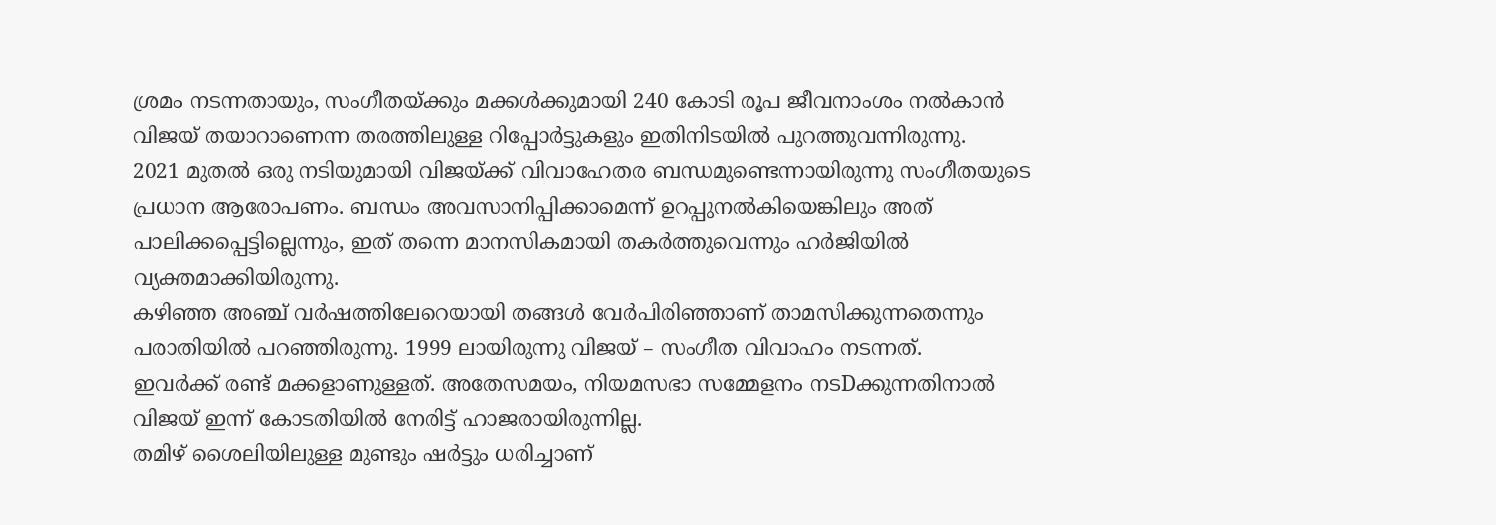ശ്രമം നടന്നതായും, സംഗീതയ്ക്കും മക്കൾക്കുമായി 240 കോടി രൂപ ജീവനാംശം നൽകാൻ വിജയ് തയാറാണെന്ന തരത്തിലുള്ള റിപ്പോർട്ടുകളും ഇതിനിടയിൽ പുറത്തുവന്നിരുന്നു.
2021 മുതൽ ഒരു നടിയുമായി വിജയ്ക്ക് വിവാഹേതര ബന്ധമുണ്ടെന്നായിരുന്നു സംഗീതയുടെ പ്രധാന ആരോപണം. ബന്ധം അവസാനിപ്പിക്കാമെന്ന് ഉറപ്പുനൽകിയെങ്കിലും അത് പാലിക്കപ്പെട്ടില്ലെന്നും, ഇത് തന്നെ മാനസികമായി തകർത്തുവെന്നും ഹർജിയിൽ വ്യക്തമാക്കിയിരുന്നു.
കഴിഞ്ഞ അഞ്ച് വർഷത്തിലേറെയായി തങ്ങൾ വേർപിരിഞ്ഞാണ് താമസിക്കുന്നതെന്നും പരാതിയിൽ പറഞ്ഞിരുന്നു. 1999 ലായിരുന്നു വിജയ് – സംഗീത വിവാഹം നടന്നത്.
ഇവർക്ക് രണ്ട് മക്കളാണുള്ളത്. അതേസമയം, നിയമസഭാ സമ്മേളനം നടDക്കുന്നതിനാൽ വിജയ് ഇന്ന് കോടതിയിൽ നേരിട്ട് ഹാജരായിരുന്നില്ല.
തമിഴ് ശൈലിയിലുള്ള മുണ്ടും ഷർട്ടും ധരിച്ചാണ്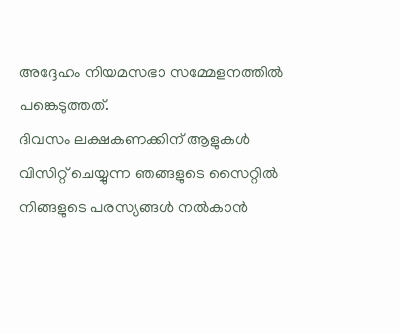അദ്ദേഹം നിയമസഭാ സമ്മേളനത്തിൽ പങ്കെടുത്തത്.
ദിവസം ലക്ഷകണക്കിന് ആളുകൾ വിസിറ്റ് ചെയ്യുന്ന ഞങ്ങളുടെ സൈറ്റിൽ നിങ്ങളുടെ പരസ്യങ്ങൾ നൽകാൻ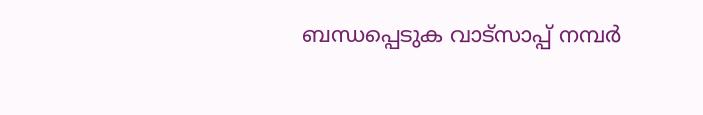ബന്ധപ്പെടുക വാട്സാപ്പ് നമ്പർ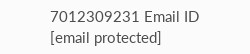7012309231 Email ID [email protected]